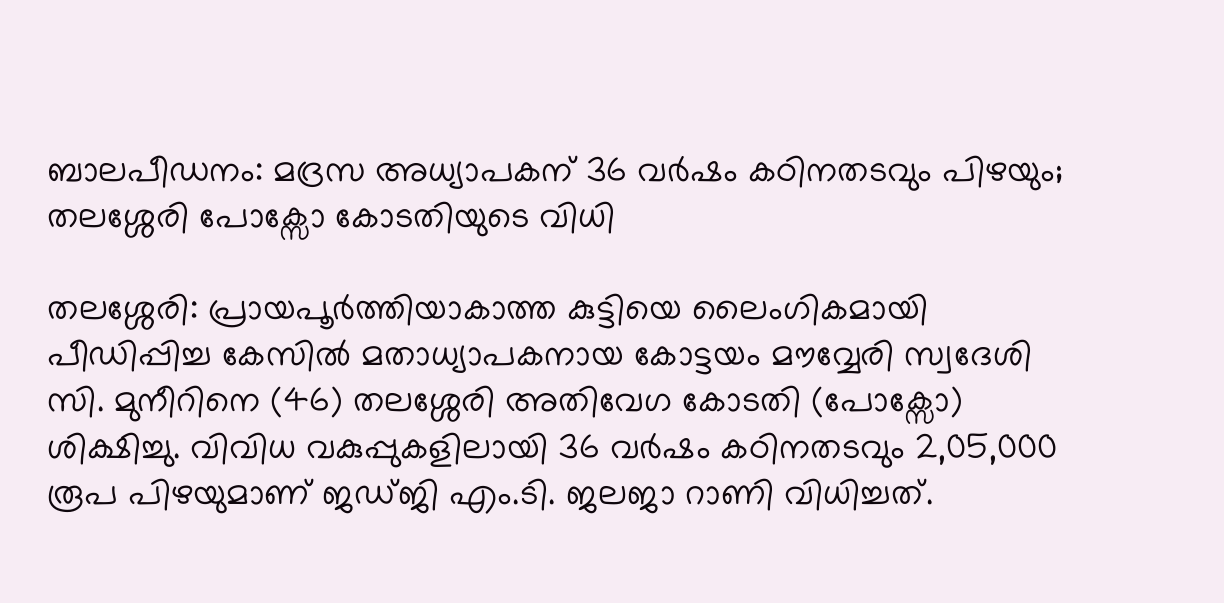ബാലപീഡനം: മദ്രസ അധ്യാപകന് 36 വർഷം കഠിനതടവും പിഴയും; തലശ്ശേരി പോക്സോ കോടതിയുടെ വിധി

തലശ്ശേരി: പ്രായപൂർത്തിയാകാത്ത കുട്ടിയെ ലൈംഗികമായി പീഡിപ്പിച്ച കേസിൽ മതാധ്യാപകനായ കോട്ടയം മൗവ്വേരി സ്വദേശി സി. മുനീറിനെ (46) തലശ്ശേരി അതിവേഗ കോടതി (പോക്സോ) ശിക്ഷിച്ചു. വിവിധ വകുപ്പുകളിലായി 36 വർഷം കഠിനതടവും 2,05,000 രൂപ പിഴയുമാണ് ജഡ്ജി എം.ടി. ജലജാ റാണി വിധിച്ചത്.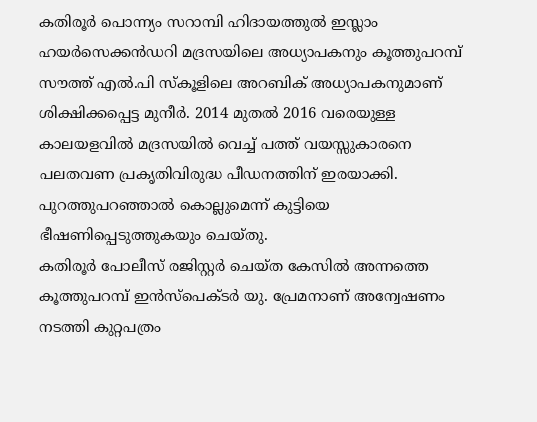കതിരൂർ പൊന്ന്യം സറാമ്പി ഹിദായത്തുൽ ഇസ്ലാം ഹയർസെക്കൻഡറി മദ്രസയിലെ അധ്യാപകനും കൂത്തുപറമ്പ് സൗത്ത് എൽ.പി സ്കൂളിലെ അറബിക് അധ്യാപകനുമാണ് ശിക്ഷിക്കപ്പെട്ട മുനീർ. 2014 മുതൽ 2016 വരെയുള്ള കാലയളവിൽ മദ്രസയിൽ വെച്ച് പത്ത് വയസ്സുകാരനെ പലതവണ പ്രകൃതിവിരുദ്ധ പീഡനത്തിന് ഇരയാക്കി. പുറത്തുപറഞ്ഞാൽ കൊല്ലുമെന്ന് കുട്ടിയെ ഭീഷണിപ്പെടുത്തുകയും ചെയ്തു.
കതിരൂർ പോലീസ് രജിസ്റ്റർ ചെയ്ത കേസിൽ അന്നത്തെ കൂത്തുപറമ്പ് ഇൻസ്പെക്ടർ യു. പ്രേമനാണ് അന്വേഷണം നടത്തി കുറ്റപത്രം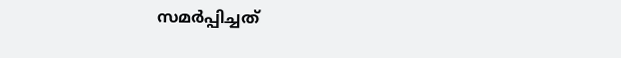സമർപ്പിച്ചത്